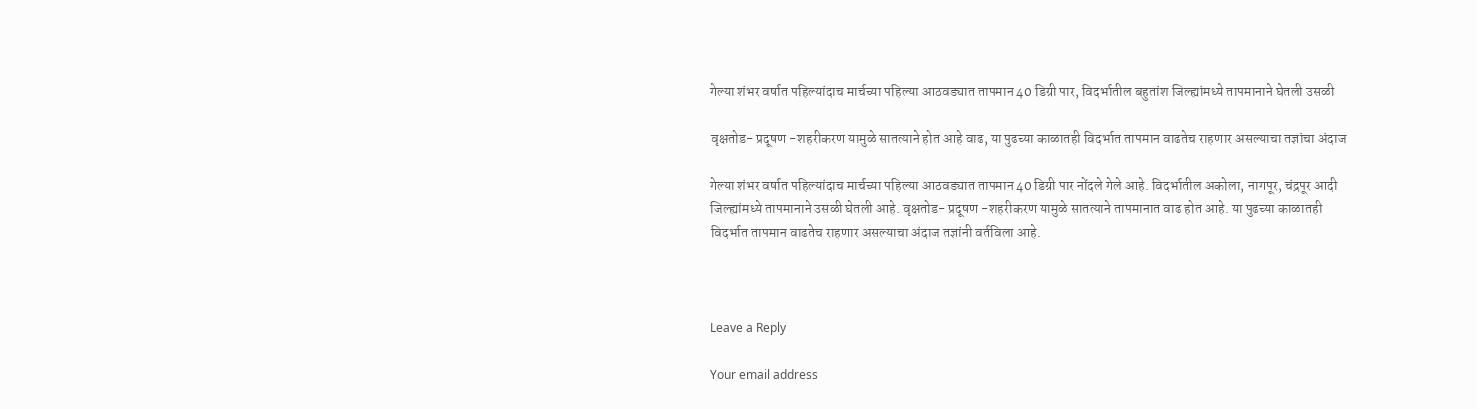गेल्या शंभर वर्षात पहिल्यांदाच मार्चच्या पहिल्या आठवड्यात तापमान 40 डिग्री पार, विदर्भातील बहुतांश जिल्ह्यांमध्ये तापमानाने घेतली उसळी

वृक्षतोड- प्रदूषण -शहरीकरण यामुळे सातत्याने होत आहे वाढ, या पुढच्या काळातही विदर्भात तापमान वाढतेच राहणार असल्याचा तज्ञांचा अंदाज

गेल्या शंभर वर्षात पहिल्यांदाच मार्चच्या पहिल्या आठवड्यात तापमान 40 डिग्री पार नोंदले गेले आहे. विदर्भातील अकोला, नागपूर, चंद्रपूर आदी जिल्ह्यांमध्ये तापमानाने उसळी घेतली आहे. वृक्षतोड- प्रदूषण -शहरीकरण यामुळे सातत्याने तापमानात वाढ होत आहे. या पुढच्या काळातही विदर्भात तापमान वाढतेच राहणार असल्याचा अंदाज तज्ञांनी वर्तविला आहे.



Leave a Reply

Your email address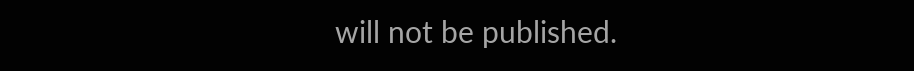will not be published.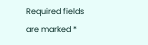Required fields are marked *